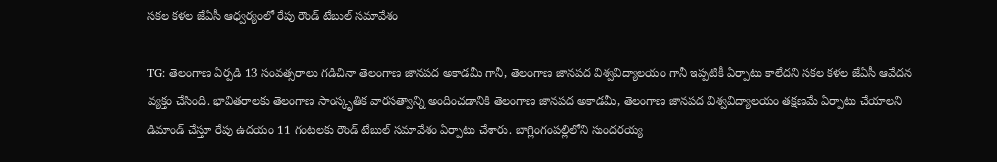సకల కళల జేఏసీ ఆధ్వర్యంలో రేపు రౌండ్ టేబుల్ సమావేశం

TG: తెలంగాణ ఏర్పడి 13 సంవత్సరాలు గడిచినా తెలంగాణ జానపద అకాడమీ గానీ, తెలంగాణ జానపద విశ్వవిద్యాలయం గానీ ఇప్పటికీ ఏర్పాటు కాలేదని సకల కళల జేఏసీ ఆవేదన వ్యక్తం చేసింది. భావితరాలకు తెలంగాణ సాంస్కృతిక వారసత్వాన్ని అందించడానికి తెలంగాణ జానపద అకాడమీ, తెలంగాణ జానపద విశ్వవిద్యాలయం తక్షణమే ఏర్పాటు చేయాలని డిమాండ్ చేస్తూ రేపు ఉదయం 11 గంటలకు రౌండ్ టేబుల్ సమావేశం ఏర్పాటు చేశారు. బాగ్లింగంపల్లిలోని సుందరయ్య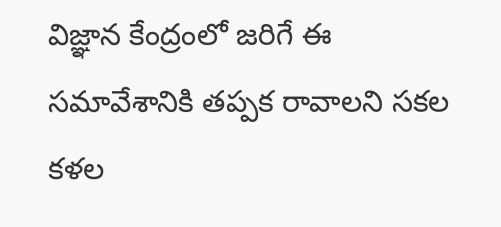విజ్ఞాన కేంద్రంలో జరిగే ఈ సమావేశానికి తప్పక రావాలని సకల కళల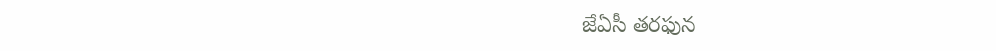జేఏసీ తరఫున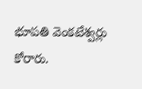భూపతి వెంకటేశ్వర్లు కోరారు.